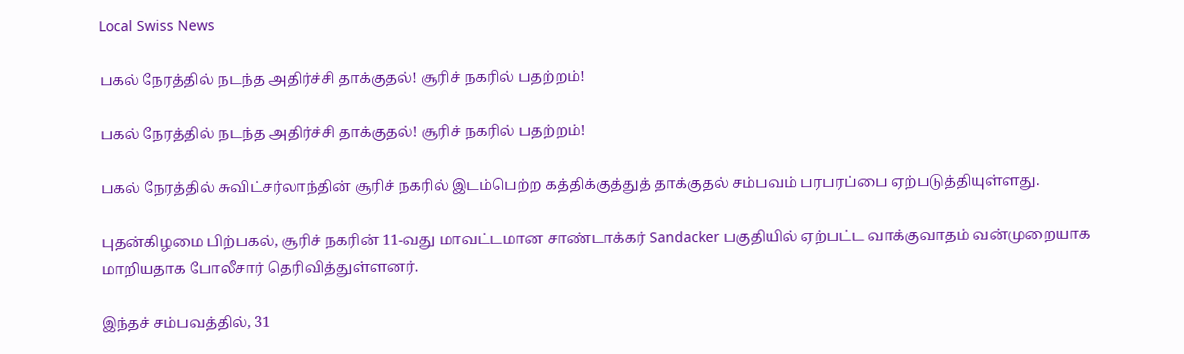Local Swiss News

பகல் நேரத்தில் நடந்த அதிர்ச்சி தாக்குதல்! சூரிச் நகரில் பதற்றம்!

பகல் நேரத்தில் நடந்த அதிர்ச்சி தாக்குதல்! சூரிச் நகரில் பதற்றம்!

பகல் நேரத்தில் சுவிட்சர்லாந்தின் சூரிச் நகரில் இடம்பெற்ற கத்திக்குத்துத் தாக்குதல் சம்பவம் பரபரப்பை ஏற்படுத்தியுள்ளது.

புதன்கிழமை பிற்பகல், சூரிச் நகரின் 11-வது மாவட்டமான சாண்டாக்கர் Sandacker பகுதியில் ஏற்பட்ட வாக்குவாதம் வன்முறையாக மாறியதாக போலீசார் தெரிவித்துள்ளனர்.

இந்தச் சம்பவத்தில், 31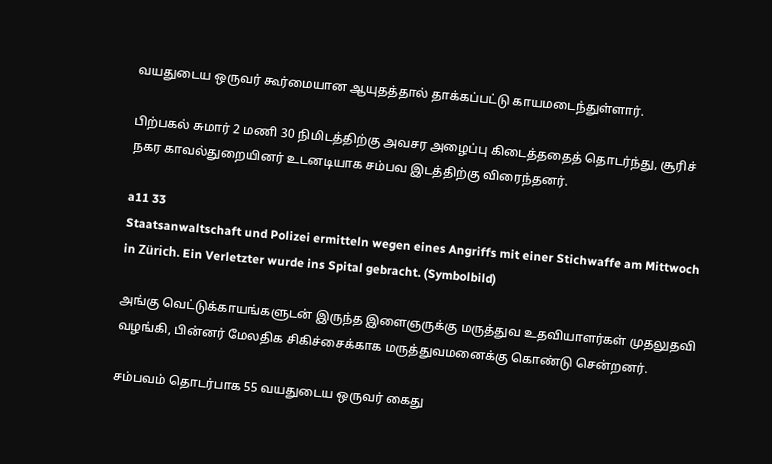வயதுடைய ஒருவர் கூர்மையான ஆயுதத்தால் தாக்கப்பட்டு காயமடைந்துள்ளார்.

பிற்பகல் சுமார் 2 மணி 30 நிமிடத்திற்கு அவசர அழைப்பு கிடைத்ததைத் தொடர்ந்து, சூரிச் நகர காவல்துறையினர் உடனடியாக சம்பவ இடத்திற்கு விரைந்தனர்.

a11 33
Staatsanwaltschaft und Polizei ermitteln wegen eines Angriffs mit einer Stichwaffe am Mittwoch in Zürich. Ein Verletzter wurde ins Spital gebracht. (Symbolbild)

அங்கு வெட்டுக்காயங்களுடன் இருந்த இளைஞருக்கு மருத்துவ உதவியாளர்கள் முதலுதவி வழங்கி, பின்னர் மேலதிக சிகிச்சைக்காக மருத்துவமனைக்கு கொண்டு சென்றனர்.

சம்பவம் தொடர்பாக 55 வயதுடைய ஒருவர் கைது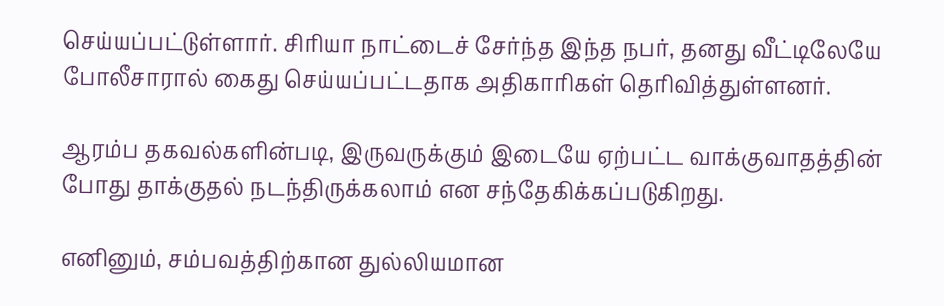செய்யப்பட்டுள்ளார். சிரியா நாட்டைச் சேர்ந்த இந்த நபர், தனது வீட்டிலேயே போலீசாரால் கைது செய்யப்பட்டதாக அதிகாரிகள் தெரிவித்துள்ளனர்.

ஆரம்ப தகவல்களின்படி, இருவருக்கும் இடையே ஏற்பட்ட வாக்குவாதத்தின் போது தாக்குதல் நடந்திருக்கலாம் என சந்தேகிக்கப்படுகிறது.

எனினும், சம்பவத்திற்கான துல்லியமான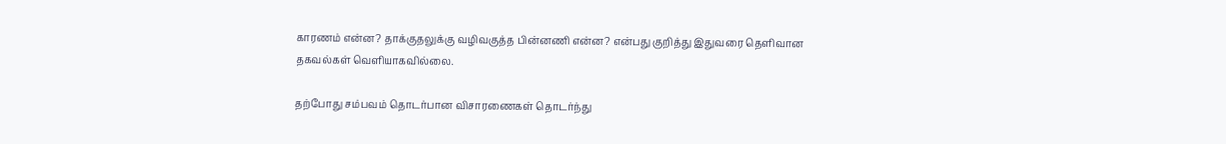காரணம் என்ன? தாக்குதலுக்கு வழிவகுத்த பின்னணி என்ன? என்பது குறித்து இதுவரை தெளிவான தகவல்கள் வெளியாகவில்லை.

தற்போது சம்பவம் தொடர்பான விசாரணைகள் தொடர்ந்து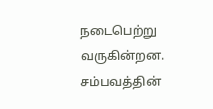நடைபெற்று வருகின்றன. சம்பவத்தின்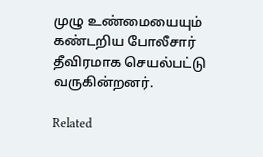முழு உண்மையையும் கண்டறிய போலீசார் தீவிரமாக செயல்பட்டு வருகின்றனர்.

Related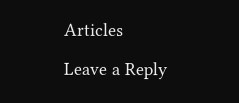Articles

Leave a Reply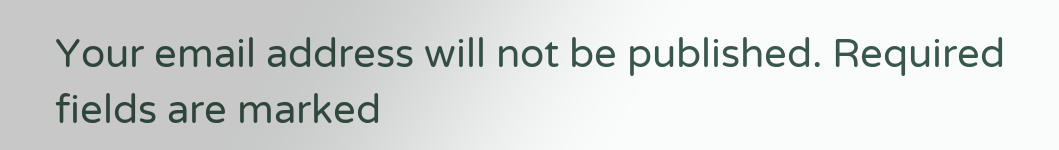Your email address will not be published. Required fields are marked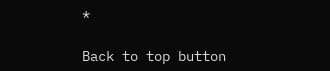*

Back to top button